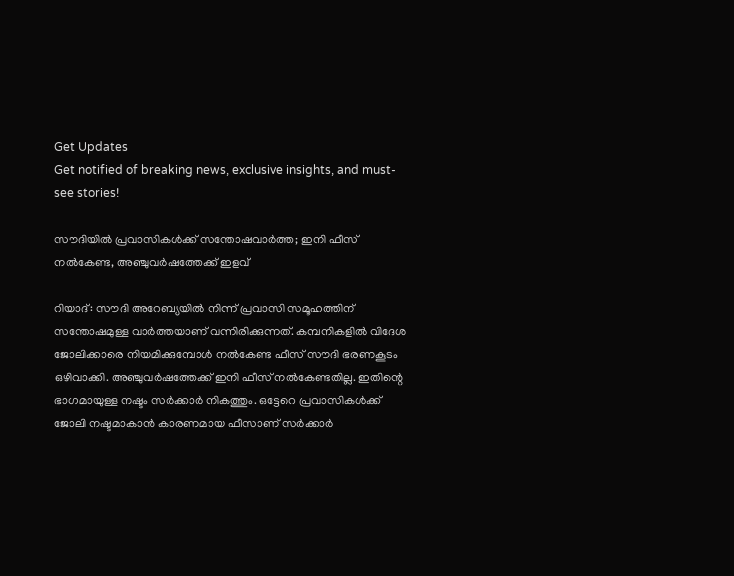Get Updates
Get notified of breaking news, exclusive insights, and must-see stories!

സൗദിയില്‍ പ്രവാസികള്‍ക്ക് സന്തോഷവാര്‍ത്ത; ഇനി ഫീസ് നല്‍കേണ്ട, അഞ്ചുവര്‍ഷത്തേക്ക് ഇളവ്

റിയാദ്: സൗദി അറേബ്യയില്‍ നിന്ന് പ്രവാസി സമൂഹത്തിന് സന്തോഷമുള്ള വാര്‍ത്തയാണ് വന്നിരിക്കുന്നത്. കമ്പനികളില്‍ വിദേശ ജോലിക്കാരെ നിയമിക്കുമ്പോള്‍ നല്‍കേണ്ട ഫീസ് സൗദി ഭരണകൂടം ഒഴിവാക്കി. അഞ്ചുവര്‍ഷത്തേക്ക് ഇനി ഫീസ് നല്‍കേണ്ടതില്ല. ഇതിന്റെ ഭാഗമായുള്ള നഷ്ടം സര്‍ക്കാര്‍ നികത്തും. ഒട്ടേറെ പ്രവാസികള്‍ക്ക് ജോലി നഷ്ടമാകാന്‍ കാരണമായ ഫീസാണ് സര്‍ക്കാര്‍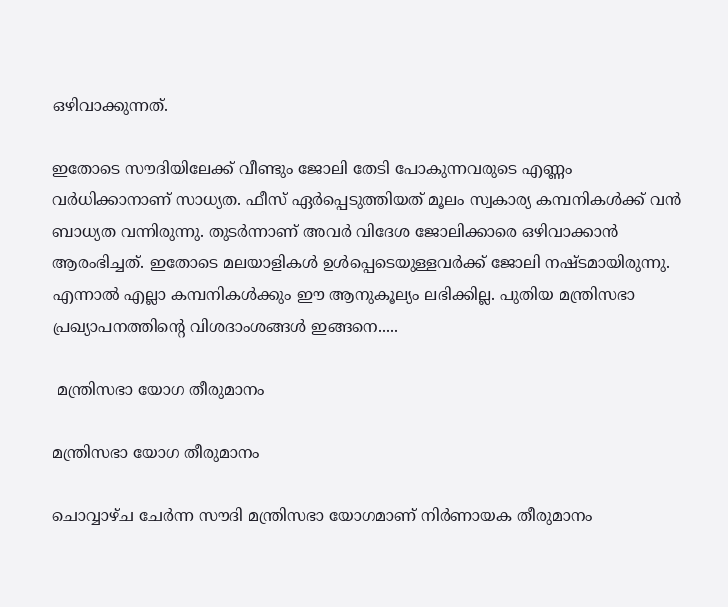ഒഴിവാക്കുന്നത്.

ഇതോടെ സൗദിയിലേക്ക് വീണ്ടും ജോലി തേടി പോകുന്നവരുടെ എണ്ണം വര്‍ധിക്കാനാണ് സാധ്യത. ഫീസ് ഏര്‍പ്പെടുത്തിയത് മൂലം സ്വകാര്യ കമ്പനികള്‍ക്ക് വന്‍ ബാധ്യത വന്നിരുന്നു. തുടര്‍ന്നാണ് അവര്‍ വിദേശ ജോലിക്കാരെ ഒഴിവാക്കാന്‍ ആരംഭിച്ചത്. ഇതോടെ മലയാളികള്‍ ഉള്‍പ്പെടെയുള്ളവര്‍ക്ക് ജോലി നഷ്ടമായിരുന്നു. എന്നാല്‍ എല്ലാ കമ്പനികള്‍ക്കും ഈ ആനുകൂല്യം ലഭിക്കില്ല. പുതിയ മന്ത്രിസഭാ പ്രഖ്യാപനത്തിന്റെ വിശദാംശങ്ങള്‍ ഇങ്ങനെ.....

 മന്ത്രിസഭാ യോഗ തീരുമാനം

മന്ത്രിസഭാ യോഗ തീരുമാനം

ചൊവ്വാഴ്ച ചേര്‍ന്ന സൗദി മന്ത്രിസഭാ യോഗമാണ് നിര്‍ണായക തീരുമാനം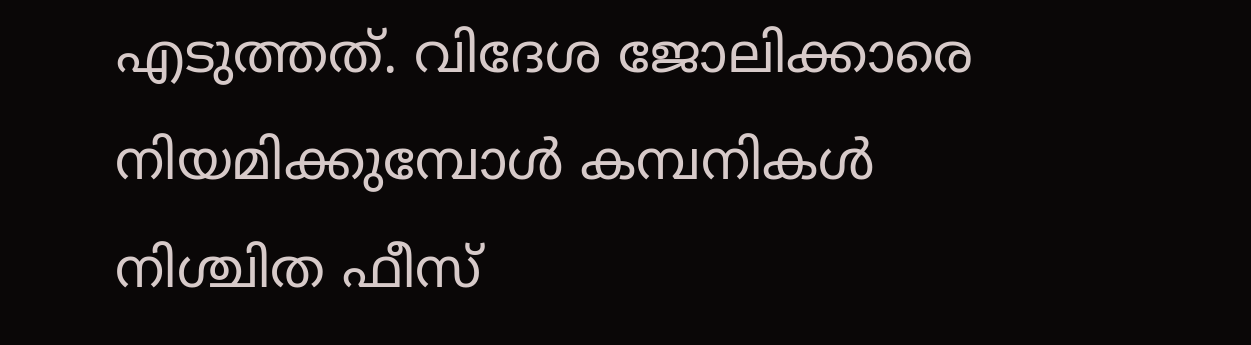എടുത്തത്. വിദേശ ജോലിക്കാരെ നിയമിക്കുമ്പോള്‍ കമ്പനികള്‍ നിശ്ചിത ഫീസ്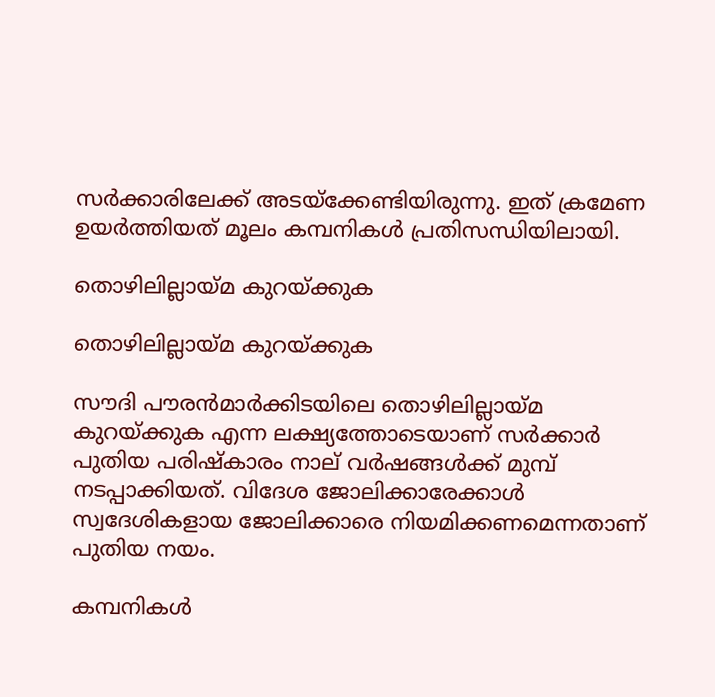സര്‍ക്കാരിലേക്ക് അടയ്‌ക്കേണ്ടിയിരുന്നു. ഇത് ക്രമേണ ഉയര്‍ത്തിയത് മൂലം കമ്പനികള്‍ പ്രതിസന്ധിയിലായി.

തൊഴിലില്ലായ്മ കുറയ്ക്കുക

തൊഴിലില്ലായ്മ കുറയ്ക്കുക

സൗദി പൗരന്‍മാര്‍ക്കിടയിലെ തൊഴിലില്ലായ്മ കുറയ്ക്കുക എന്ന ലക്ഷ്യത്തോടെയാണ് സര്‍ക്കാര്‍ പുതിയ പരിഷ്‌കാരം നാല് വര്‍ഷങ്ങള്‍ക്ക് മുമ്പ് നടപ്പാക്കിയത്. വിദേശ ജോലിക്കാരേക്കാള്‍ സ്വദേശികളായ ജോലിക്കാരെ നിയമിക്കണമെന്നതാണ് പുതിയ നയം.

കമ്പനികള്‍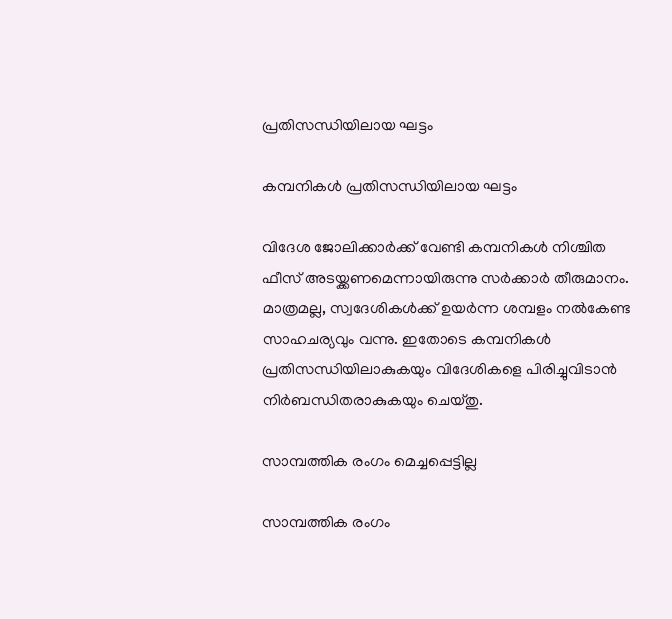പ്രതിസന്ധിയിലായ ഘട്ടം

കമ്പനികള്‍ പ്രതിസന്ധിയിലായ ഘട്ടം

വിദേശ ജോലിക്കാര്‍ക്ക് വേണ്ടി കമ്പനികള്‍ നിശ്ചിത ഫീസ് അടയ്ക്കണമെന്നായിരുന്നു സര്‍ക്കാര്‍ തീരുമാനം. മാത്രമല്ല, സ്വദേശികള്‍ക്ക് ഉയര്‍ന്ന ശമ്പളം നല്‍കേണ്ട സാഹചര്യവും വന്നു. ഇതോടെ കമ്പനികള്‍ പ്രതിസന്ധിയിലാകുകയും വിദേശികളെ പിരിച്ചുവിടാന്‍ നിര്‍ബന്ധിതരാകുകയും ചെയ്തു.

സാമ്പത്തിക രംഗം മെച്ചപ്പെട്ടില്ല

സാമ്പത്തിക രംഗം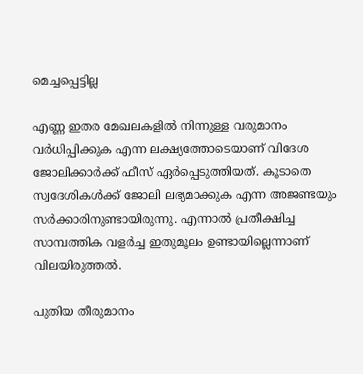മെച്ചപ്പെട്ടില്ല

എണ്ണ ഇതര മേഖലകളില്‍ നിന്നുള്ള വരുമാനം വര്‍ധിപ്പിക്കുക എന്ന ലക്ഷ്യത്തോടെയാണ് വിദേശ ജോലിക്കാര്‍ക്ക് ഫീസ് ഏര്‍പ്പെടുത്തിയത്. കൂടാതെ സ്വദേശികള്‍ക്ക് ജോലി ലഭ്യമാക്കുക എന്ന അജണ്ടയും സര്‍ക്കാരിനുണ്ടായിരുന്നു. എന്നാല്‍ പ്രതീക്ഷിച്ച സാമ്പത്തിക വളര്‍ച്ച ഇതുമൂലം ഉണ്ടായില്ലെന്നാണ് വിലയിരുത്തല്‍.

പുതിയ തീരുമാനം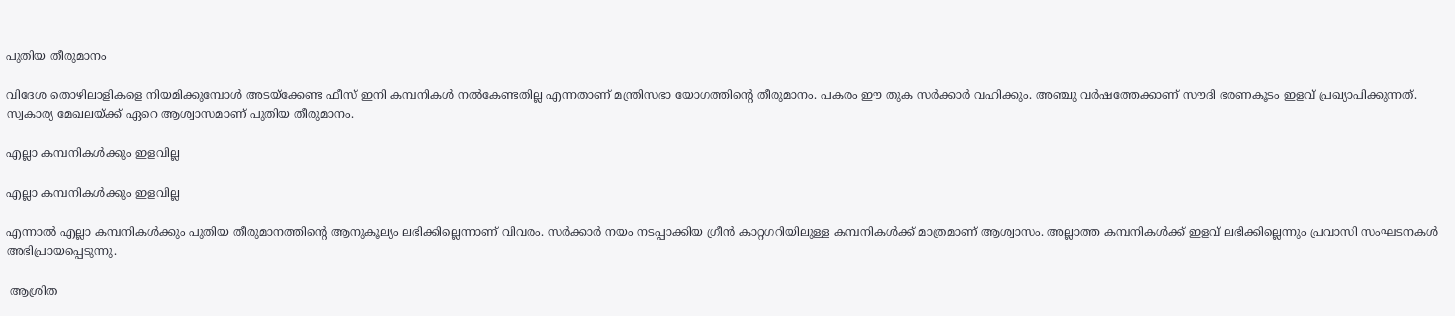പുതിയ തീരുമാനം

വിദേശ തൊഴിലാളികളെ നിയമിക്കുമ്പോള്‍ അടയ്‌ക്കേണ്ട ഫീസ് ഇനി കമ്പനികള്‍ നല്‍കേണ്ടതില്ല എന്നതാണ് മന്ത്രിസഭാ യോഗത്തിന്റെ തീരുമാനം. പകരം ഈ തുക സര്‍ക്കാര്‍ വഹിക്കും. അഞ്ചു വര്‍ഷത്തേക്കാണ് സൗദി ഭരണകൂടം ഇളവ് പ്രഖ്യാപിക്കുന്നത്. സ്വകാര്യ മേഖലയ്ക്ക് ഏറെ ആശ്വാസമാണ് പുതിയ തീരുമാനം.

എല്ലാ കമ്പനികള്‍ക്കും ഇളവില്ല

എല്ലാ കമ്പനികള്‍ക്കും ഇളവില്ല

എന്നാല്‍ എല്ലാ കമ്പനികള്‍ക്കും പുതിയ തീരുമാനത്തിന്റെ ആനുകൂല്യം ലഭിക്കില്ലെന്നാണ് വിവരം. സര്‍ക്കാര്‍ നയം നടപ്പാക്കിയ ഗ്രീന്‍ കാറ്റഗറിയിലുള്ള കമ്പനികള്‍ക്ക് മാത്രമാണ് ആശ്വാസം. അല്ലാത്ത കമ്പനികള്‍ക്ക് ഇളവ് ലഭിക്കില്ലെന്നും പ്രവാസി സംഘടനകള്‍ അഭിപ്രായപ്പെടുന്നു.

 ആശ്രിത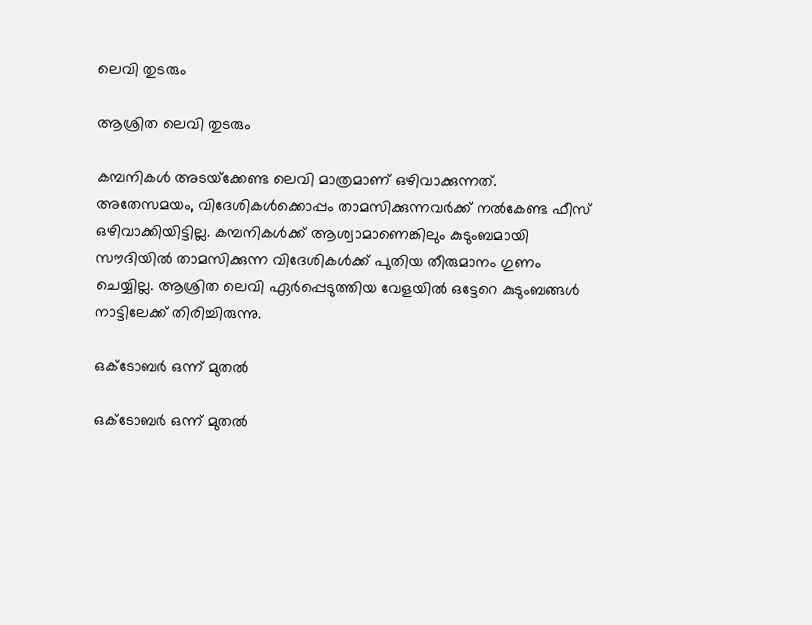ലെവി തുടരും

ആശ്രിത ലെവി തുടരും

കമ്പനികള്‍ അടയ്‌ക്കേണ്ട ലെവി മാത്രമാണ് ഒഴിവാക്കുന്നത്. അതേസമയം, വിദേശികള്‍ക്കൊപ്പം താമസിക്കുന്നവര്‍ക്ക് നല്‍കേണ്ട ഫീസ് ഒഴിവാക്കിയിട്ടില്ല. കമ്പനികള്‍ക്ക് ആശ്വാമാണെങ്കിലും കുടുംബമായി സൗദിയില്‍ താമസിക്കുന്ന വിദേശികള്‍ക്ക് പുതിയ തീരുമാനം ഗുണം ചെയ്യില്ല. ആശ്രിത ലെവി ഏര്‍പ്പെടുത്തിയ വേളയില്‍ ഒട്ടേറെ കുടുംബങ്ങള്‍ നാട്ടിലേക്ക് തിരിച്ചിരുന്നു.

ഒക്ടോബര്‍ ഒന്ന് മുതല്‍

ഒക്ടോബര്‍ ഒന്ന് മുതല്‍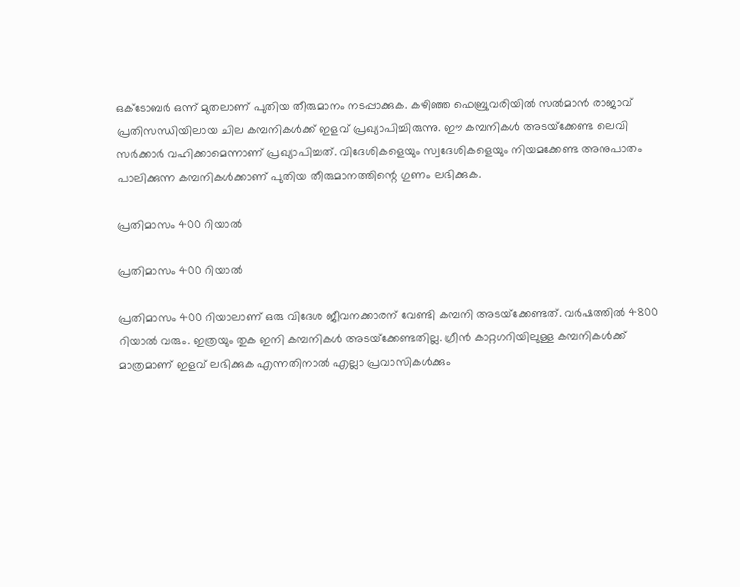ഒക്ടോബര്‍ ഒന്ന് മുതലാണ് പുതിയ തീരുമാനം നടപ്പാക്കുക. കഴിഞ്ഞ ഫെബ്രുവരിയില്‍ സല്‍മാന്‍ രാജാവ് പ്രതിസന്ധിയിലായ ചില കമ്പനികള്‍ക്ക് ഇളവ് പ്രഖ്യാപിച്ചിരുന്നു. ഈ കമ്പനികള്‍ അടയ്‌ക്കേണ്ട ലെവി സര്‍ക്കാര്‍ വഹിക്കാമെന്നാണ് പ്രഖ്യാപിച്ചത്. വിദേശികളെയും സ്വദേശികളെയും നിയമക്കേണ്ട അനുപാതം പാലിക്കുന്ന കമ്പനികള്‍ക്കാണ് പുതിയ തീരുമാനത്തിന്റെ ഗുണം ലഭിക്കുക.

പ്രതിമാസം 400 റിയാല്‍

പ്രതിമാസം 400 റിയാല്‍

പ്രതിമാസം 400 റിയാലാണ് ഒരു വിദേശ ജീവനക്കാരന് വേണ്ടി കമ്പനി അടയ്‌ക്കേണ്ടത്. വര്‍ഷത്തില്‍ 4800 റിയാല്‍ വരും. ഇത്രയും തുക ഇനി കമ്പനികള്‍ അടയ്‌ക്കേണ്ടതില്ല. ഗ്രീന്‍ കാറ്റഗറിയിലുള്ള കമ്പനികള്‍ക്ക് മാത്രമാണ് ഇളവ് ലഭിക്കുക എന്നതിനാല്‍ എല്ലാ പ്രവാസികള്‍ക്കും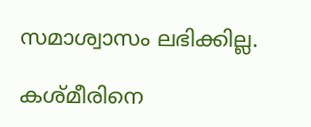സമാശ്വാസം ലഭിക്കില്ല.

കശ്മീരിനെ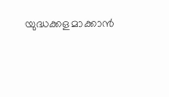യുദ്ധക്കളമാക്കാന്‍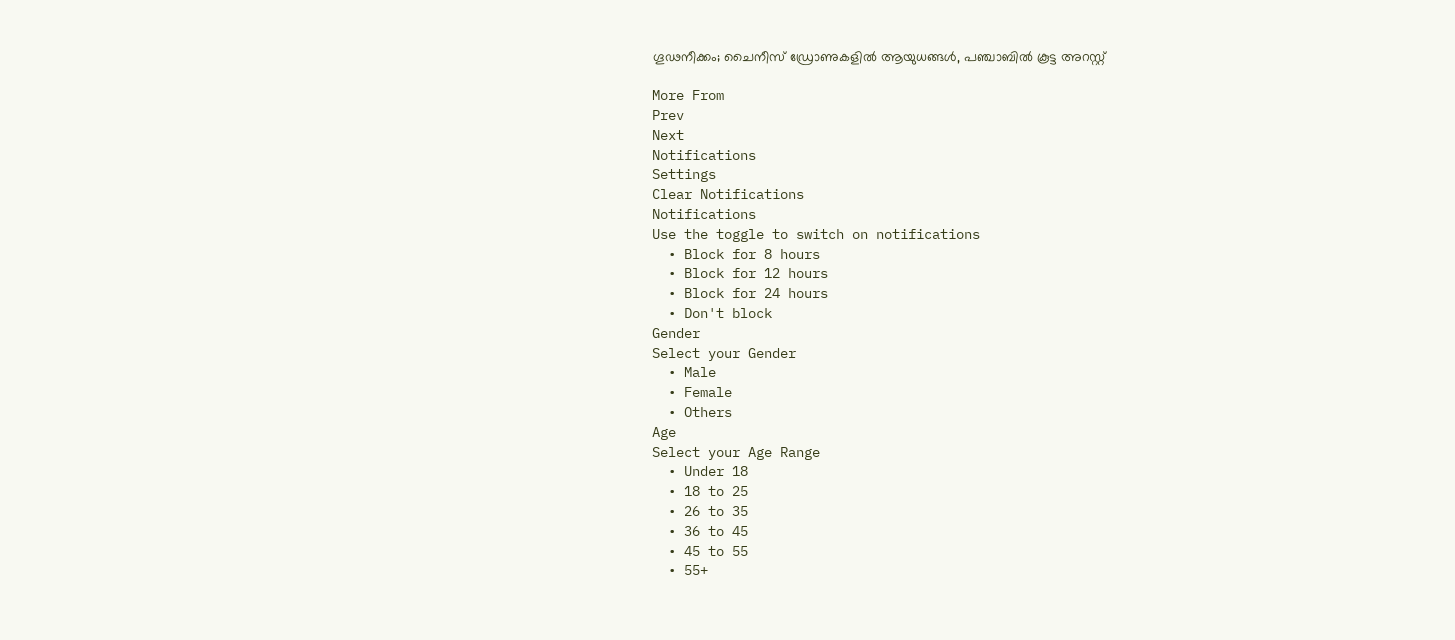ഗൂഢനീക്കം; ചൈനീസ് ഡ്രോണുകളില്‍ ആയുധങ്ങള്‍, പഞ്ചാബില്‍ കൂട്ട അറസ്റ്റ്

More From
Prev
Next
Notifications
Settings
Clear Notifications
Notifications
Use the toggle to switch on notifications
  • Block for 8 hours
  • Block for 12 hours
  • Block for 24 hours
  • Don't block
Gender
Select your Gender
  • Male
  • Female
  • Others
Age
Select your Age Range
  • Under 18
  • 18 to 25
  • 26 to 35
  • 36 to 45
  • 45 to 55
  • 55+